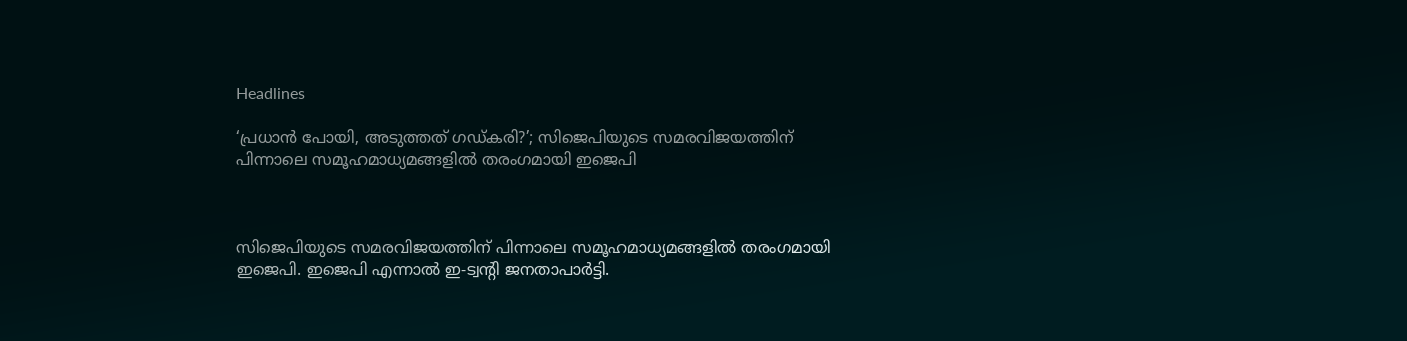Headlines

‘പ്രധാന്‍ പോയി, അടുത്തത് ഗഡ്കരി?’; സിജെപിയുടെ സമരവിജയത്തിന് പിന്നാലെ സമൂഹമാധ്യമങ്ങളില്‍ തരംഗമായി ഇജെപി



സിജെപിയുടെ സമരവിജയത്തിന് പിന്നാലെ സമൂഹമാധ്യമങ്ങളില്‍ തരംഗമായി ഇജെപി. ഇജെപി എന്നാല്‍ ഇ-ട്വന്റി ജനതാപാര്‍ട്ടി.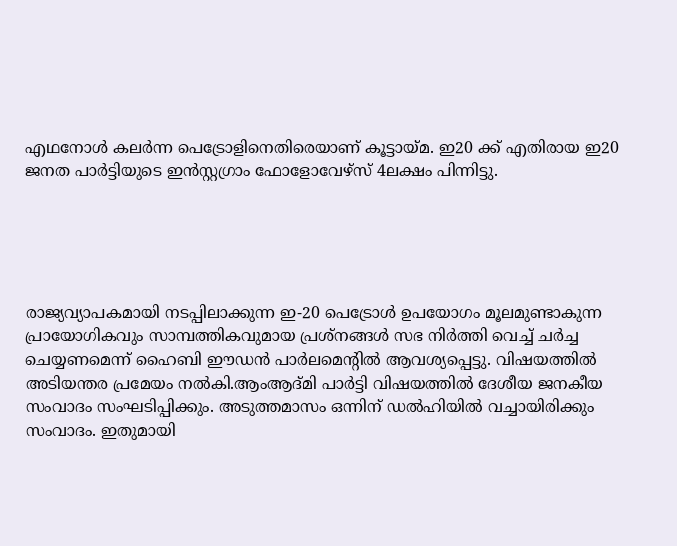എഥനോള്‍ കലര്‍ന്ന പെട്രോളിനെതിരെയാണ് കൂട്ടായ്മ. ഇ20 ക്ക് എതിരായ ഇ20 ജനത പാര്‍ട്ടിയുടെ ഇന്‍സ്റ്റഗ്രാം ഫോളോവേഴ്‌സ് 4ലക്ഷം പിന്നിട്ടു.





രാജ്യവ്യാപകമായി നടപ്പിലാക്കുന്ന ഇ-20 പെട്രോള്‍ ഉപയോഗം മൂലമുണ്ടാകുന്ന പ്രായോഗികവും സാമ്പത്തികവുമായ പ്രശ്നങ്ങള്‍ സഭ നിര്‍ത്തി വെച്ച് ചര്‍ച്ച ചെയ്യണമെന്ന് ഹൈബി ഈഡന്‍ പാര്‍ലമെന്റില്‍ ആവശ്യപ്പെട്ടു. വിഷയത്തില്‍ അടിയന്തര പ്രമേയം നല്‍കി.ആംആദ്മി പാര്‍ട്ടി വിഷയത്തില്‍ ദേശീയ ജനകീയ സംവാദം സംഘടിപ്പിക്കും. അടുത്തമാസം ഒന്നിന് ഡല്‍ഹിയില്‍ വച്ചായിരിക്കും സംവാദം. ഇതുമായി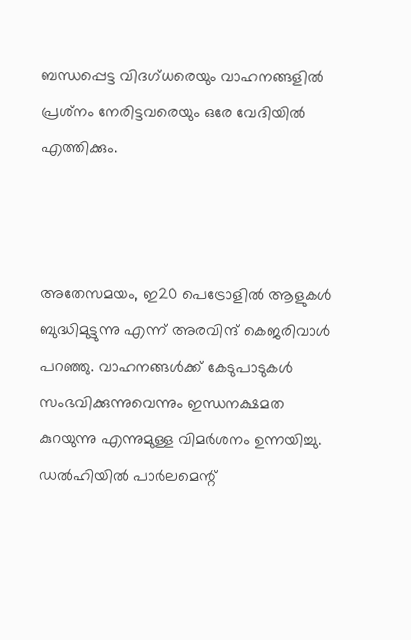ബന്ധപ്പെട്ട വിദഗ്ധരെയും വാഹനങ്ങളില്‍ പ്രശ്‌നം നേരിട്ടവരെയും ഒരേ വേദിയില്‍ എത്തിക്കും.



അതേസമയം, ഇ20 പെട്രോളില്‍ ആളുകള്‍ ബുദ്ധിമുട്ടുന്നു എന്ന് അരവിന്ദ് കെജരിവാള്‍ പറഞ്ഞു. വാഹനങ്ങള്‍ക്ക് കേടുപാടുകള്‍ സംഭവിക്കുന്നുവെന്നും ഇന്ധനക്ഷമത കുറയുന്നു എന്നുമുള്ള വിമര്‍ശനം ഉന്നയിച്ചു. ഡല്‍ഹിയില്‍ പാര്‍ലമെന്റ്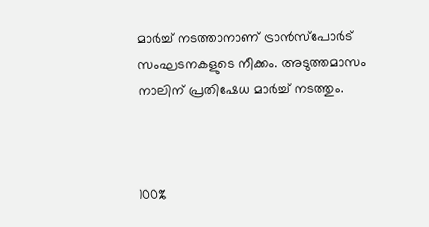മാര്‍ച്ച് നടത്താനാണ് ട്രാന്‍സ്പോര്‍ട് സംഘടനകളുടെ നീക്കം. അടുത്തമാസം നാലിന് പ്രതിഷേധ മാര്‍ച്ച് നടത്തും.



100%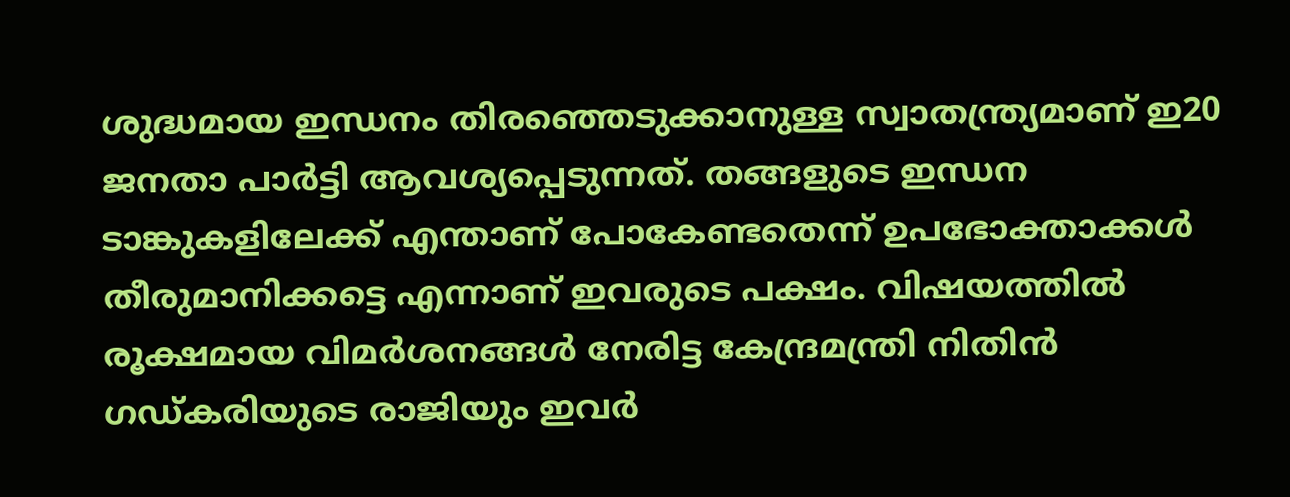ശുദ്ധമായ ഇന്ധനം തിരഞ്ഞെടുക്കാനുള്ള സ്വാതന്ത്ര്യമാണ് ഇ20 ജനതാ പാര്‍ട്ടി ആവശ്യപ്പെടുന്നത്. തങ്ങളുടെ ഇന്ധന ടാങ്കുകളിലേക്ക് എന്താണ് പോകേണ്ടതെന്ന് ഉപഭോക്താക്കള്‍ തീരുമാനിക്കട്ടെ എന്നാണ് ഇവരുടെ പക്ഷം. വിഷയത്തില്‍ രൂക്ഷമായ വിമര്‍ശനങ്ങള്‍ നേരിട്ട കേന്ദ്രമന്ത്രി നിതിന്‍ ഗഡ്കരിയുടെ രാജിയും ഇവര്‍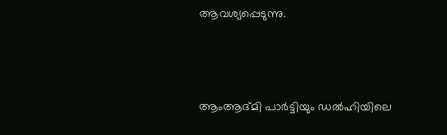ആവശ്യപ്പെടുന്നു.



ആംആദ്മി പാര്‍ട്ടിയും ഡല്‍ഹിയിലെ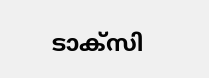ടാക്‌സി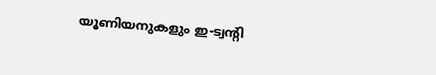യൂണിയനുകളും ഇ-ട്വന്റി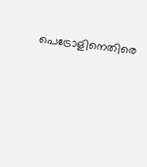പെട്രോളിനെതിരെ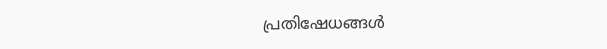പ്രതിഷേധങ്ങള്‍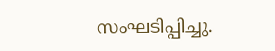സംഘടിപ്പിച്ചു.